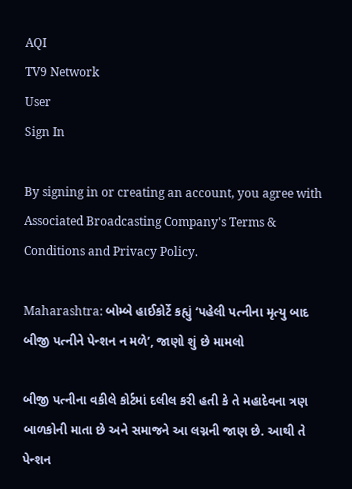AQI
TV9 Network
User
Sign In

By signing in or creating an account, you agree with Associated Broadcasting Company's Terms & Conditions and Privacy Policy.

Maharashtra: બોમ્બે હાઈકોર્ટે કહ્યું ‘પહેલી પત્નીના મૃત્યુ બાદ બીજી પત્નીને પેન્શન ન મળે’, જાણો શું છે મામલો

બીજી પત્નીના વકીલે કોર્ટમાં દલીલ કરી હતી કે તે મહાદેવના ત્રણ બાળકોની માતા છે અને સમાજને આ લગ્નની જાણ છે. આથી તે પેન્શન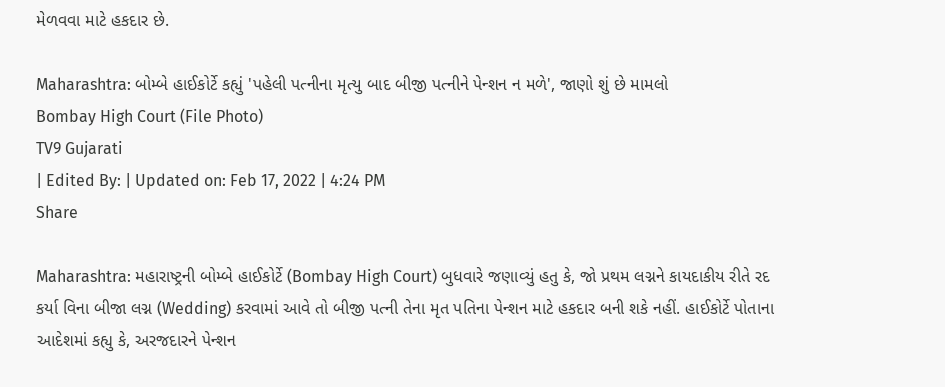મેળવવા માટે હકદાર છે.

Maharashtra: બોમ્બે હાઈકોર્ટે કહ્યું 'પહેલી પત્નીના મૃત્યુ બાદ બીજી પત્નીને પેન્શન ન મળે', જાણો શું છે મામલો
Bombay High Court (File Photo)
TV9 Gujarati
| Edited By: | Updated on: Feb 17, 2022 | 4:24 PM
Share

Maharashtra: મહારાષ્ટ્રની બોમ્બે હાઈકોર્ટે (Bombay High Court) બુધવારે જણાવ્યું હતુ કે, જો પ્રથમ લગ્નને કાયદાકીય રીતે રદ કર્યા વિના બીજા લગ્ન (Wedding) કરવામાં આવે તો બીજી પત્ની તેના મૃત પતિના પેન્શન માટે હકદાર બની શકે નહીં. હાઈકોર્ટે પોતાના આદેશમાં કહ્યુ કે, અરજદારને પેન્શન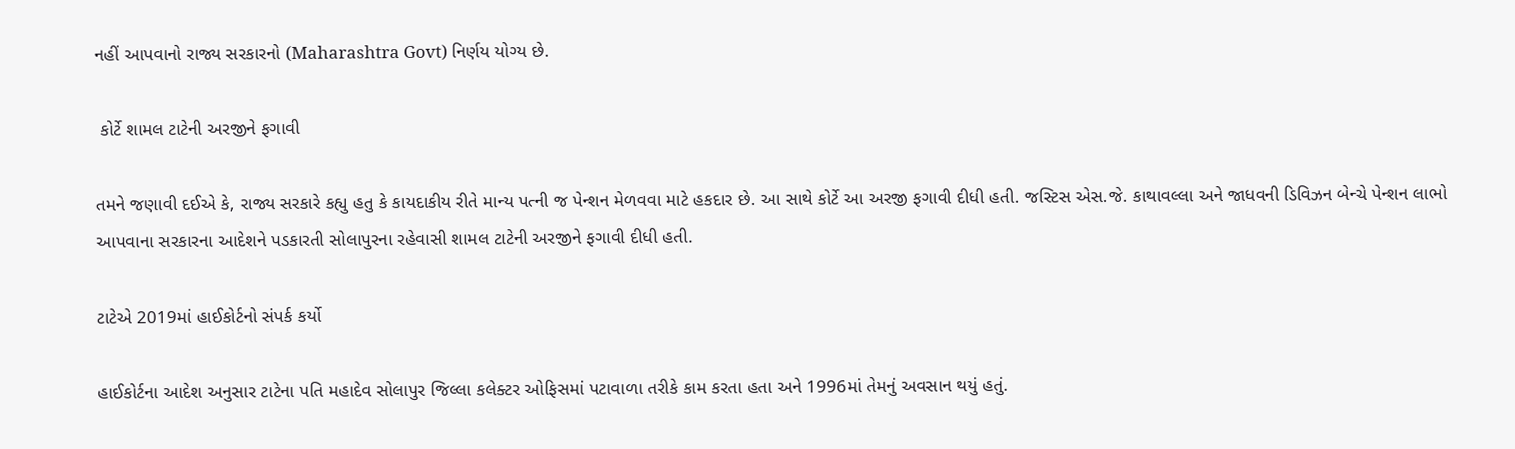નહીં આપવાનો રાજ્ય સરકારનો (Maharashtra Govt) નિર્ણય યોગ્ય છે.

 કોર્ટે શામલ ટાટેની અરજીને ફગાવી

તમને જણાવી દઈએ કે, રાજ્ય સરકારે કહ્યુ હતુ કે કાયદાકીય રીતે માન્ય પત્ની જ પેન્શન મેળવવા માટે હકદાર છે. આ સાથે કોર્ટે આ અરજી ફગાવી દીધી હતી. જસ્ટિસ એસ.જે. કાથાવલ્લા અને જાધવની ડિવિઝન બેન્ચે પેન્શન લાભો આપવાના સરકારના આદેશને પડકારતી સોલાપુરના રહેવાસી શામલ ટાટેની અરજીને ફગાવી દીધી હતી.

ટાટેએ 2019માં હાઈકોર્ટનો સંપર્ક કર્યો

હાઈકોર્ટના આદેશ અનુસાર ટાટેના પતિ મહાદેવ સોલાપુર જિલ્લા કલેક્ટર ઓફિસમાં પટાવાળા તરીકે કામ કરતા હતા અને 1996માં તેમનું અવસાન થયું હતું.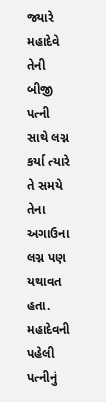જ્યારે મહાદેવે તેની બીજી પત્ની સાથે લગ્ન કર્યા ત્યારે તે સમયે તેના અગાઉના લગ્ન પણ યથાવત હતા. મહાદેવની પહેલી પત્નીનું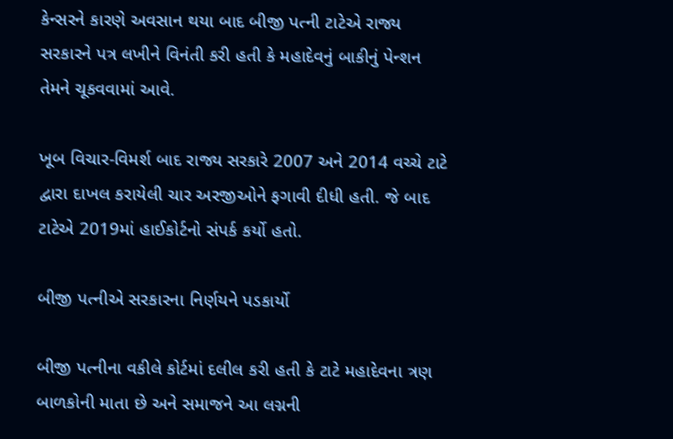કેન્સરને કારણે અવસાન થયા બાદ બીજી પત્ની ટાટેએ રાજ્ય સરકારને પત્ર લખીને વિનંતી કરી હતી કે મહાદેવનું બાકીનું પેન્શન તેમને ચૂકવવામાં આવે.

ખૂબ વિચાર-વિમર્શ બાદ રાજ્ય સરકારે 2007 અને 2014 વચ્ચે ટાટે દ્વારા દાખલ કરાયેલી ચાર અરજીઓને ફગાવી દીધી હતી. જે બાદ ટાટેએ 2019માં હાઈકોર્ટનો સંપર્ક કર્યો હતો.

બીજી પત્નીએ સરકારના નિર્ણયને પડકાર્યો

બીજી પત્નીના વકીલે કોર્ટમાં દલીલ કરી હતી કે ટાટે મહાદેવના ત્રણ બાળકોની માતા છે અને સમાજને આ લગ્નની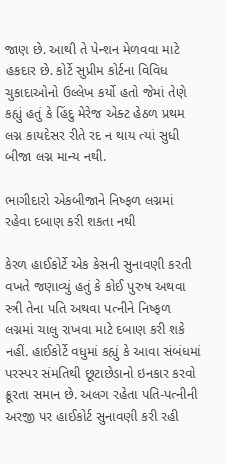જાણ છે. આથી તે પેન્શન મેળવવા માટે હકદાર છે. કોર્ટે સુપ્રીમ કોર્ટના વિવિધ ચુકાદાઓનો ઉલ્લેખ કર્યો હતો જેમાં તેણે કહ્યું હતું કે હિંદુ મેરેજ એક્ટ હેઠળ પ્રથમ લગ્ન કાયદેસર રીતે રદ ન થાય ત્યાં સુધી બીજા લગ્ન માન્ય નથી.

ભાગીદારો એકબીજાને નિષ્ફળ લગ્નમાં રહેવા દબાણ કરી શકતા નથી

કેરળ હાઈકોર્ટે એક કેસની સુનાવણી કરતી વખતે જણાવ્યું હતું કે કોઈ પુરુષ અથવા સ્ત્રી તેના પતિ અથવા પત્નીને નિષ્ફળ લગ્નમાં ચાલુ રાખવા માટે દબાણ કરી શકે નહીં. હાઈકોર્ટે વધુમાં કહ્યું કે આવા સંબંધમાં પરસ્પર સંમતિથી છૂટાછેડાનો ઇનકાર કરવો ક્રૂરતા સમાન છે. અલગ રહેતા પતિ-પત્નીની અરજી પર હાઈકોર્ટ સુનાવણી કરી રહી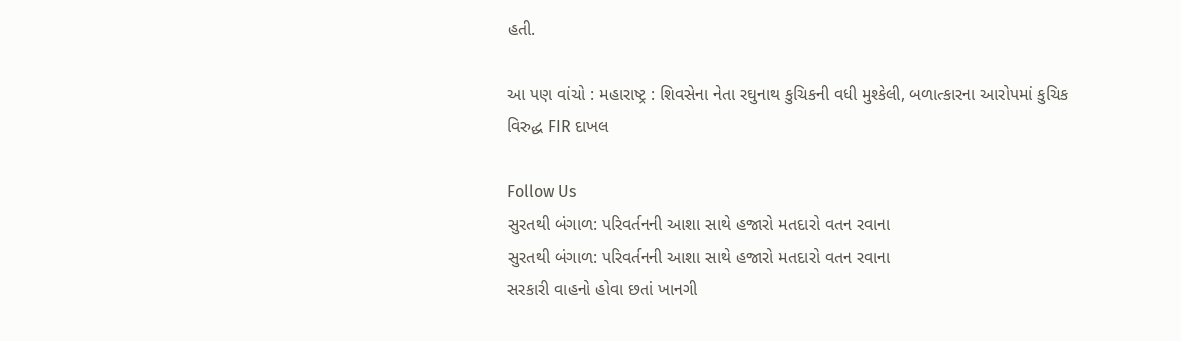હતી.

આ પણ વાંચો : મહારાષ્ટ્ર : શિવસેના નેતા રઘુનાથ કુચિકની વધી મુશ્કેલી, બળાત્કારના આરોપમાં કુચિક વિરુદ્ધ FIR દાખલ

Follow Us
સુરતથી બંગાળ: પરિવર્તનની આશા સાથે હજારો મતદારો વતન રવાના
સુરતથી બંગાળ: પરિવર્તનની આશા સાથે હજારો મતદારો વતન રવાના
સરકારી વાહનો હોવા છતાં ખાનગી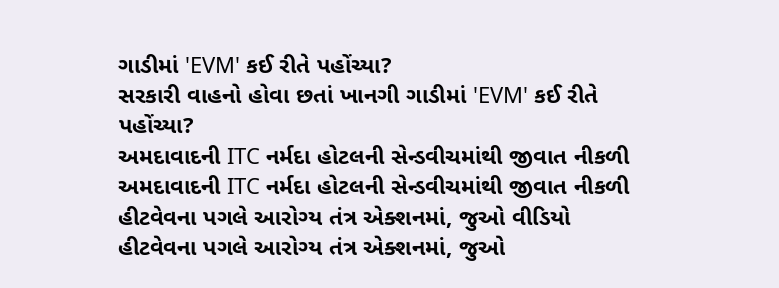ગાડીમાં 'EVM' કઈ રીતે પહોંચ્યા?
સરકારી વાહનો હોવા છતાં ખાનગી ગાડીમાં 'EVM' કઈ રીતે પહોંચ્યા?
અમદાવાદની ITC નર્મદા હોટલની સેન્ડવીચમાંથી જીવાત નીકળી
અમદાવાદની ITC નર્મદા હોટલની સેન્ડવીચમાંથી જીવાત નીકળી
હીટવેવના પગલે આરોગ્ય તંત્ર એક્શનમાં, જુઓ વીડિયો
હીટવેવના પગલે આરોગ્ય તંત્ર એક્શનમાં, જુઓ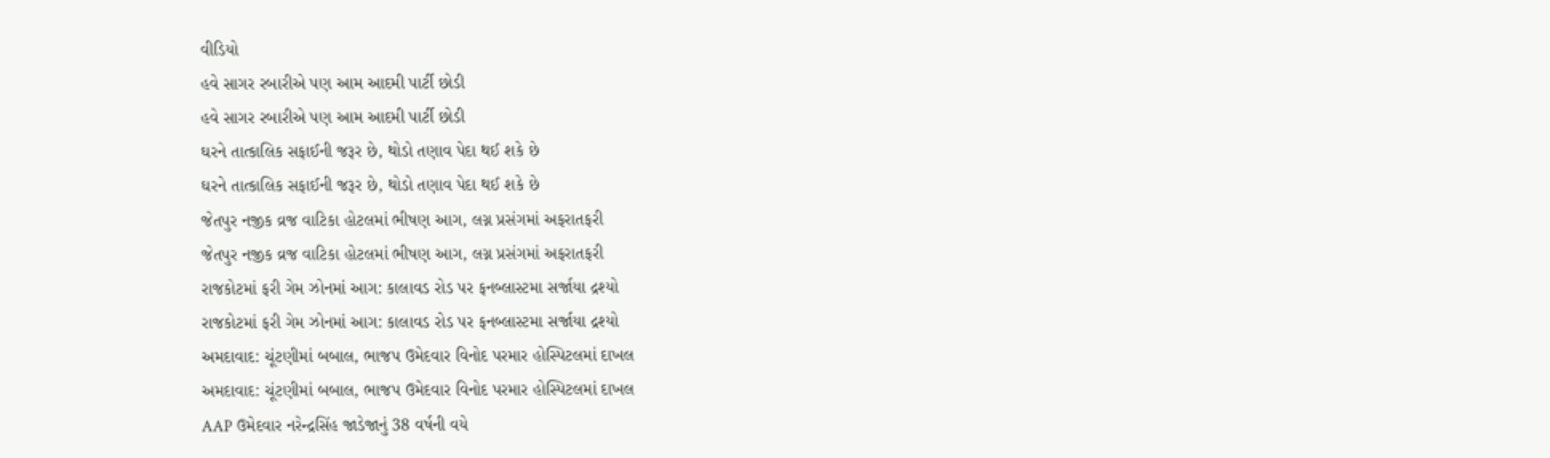વીડિયો
હવે સાગર રબારીએ પણ આમ આદમી પાર્ટી છોડી
હવે સાગર રબારીએ પણ આમ આદમી પાર્ટી છોડી
ઘરને તાત્કાલિક સફાઈની જરૂર છે, થોડો તણાવ પેદા થઈ શકે છે
ઘરને તાત્કાલિક સફાઈની જરૂર છે, થોડો તણાવ પેદા થઈ શકે છે
જેતપુર નજીક વ્રજ વાટિકા હોટલમાં ભીષણ આગ, લગ્ન પ્રસંગમાં અફરાતફરી
જેતપુર નજીક વ્રજ વાટિકા હોટલમાં ભીષણ આગ, લગ્ન પ્રસંગમાં અફરાતફરી
રાજકોટમાં ફરી ગેમ ઝોનમાં આગ: કાલાવડ રોડ પર ફનબ્લાસ્ટમા સર્જાયા દ્રશ્યો
રાજકોટમાં ફરી ગેમ ઝોનમાં આગ: કાલાવડ રોડ પર ફનબ્લાસ્ટમા સર્જાયા દ્રશ્યો
અમદાવાદ: ચૂંટણીમાં બબાલ, ભાજપ ઉમેદવાર વિનોદ પરમાર હોસ્પિટલમાં દાખલ
અમદાવાદ: ચૂંટણીમાં બબાલ, ભાજપ ઉમેદવાર વિનોદ પરમાર હોસ્પિટલમાં દાખલ
AAP ઉમેદવાર નરેન્દ્રસિંહ જાડેજાનું 38 વર્ષની વયે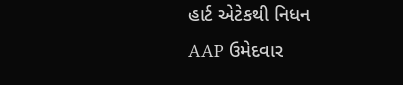હાર્ટ એટેકથી નિધન
AAP ઉમેદવાર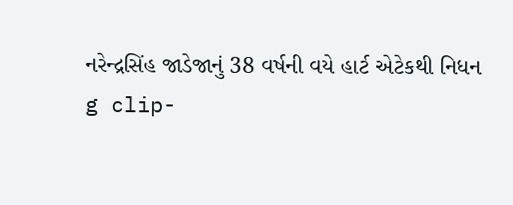નરેન્દ્રસિંહ જાડેજાનું 38 વર્ષની વયે હાર્ટ એટેકથી નિધન
g clip-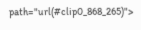path="url(#clip0_868_265)">